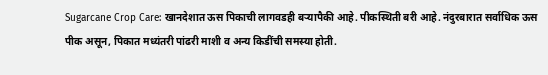Sugarcane Crop Care: खानदेशात ऊस पिकाची लागवडही बऱ्यापैकी आहे. पीकस्थिती बरी आहे. नंदुरबारात सर्वाधिक ऊस पीक असून, पिकात मध्यंतरी पांढरी माशी व अन्य किडींची समस्या होती.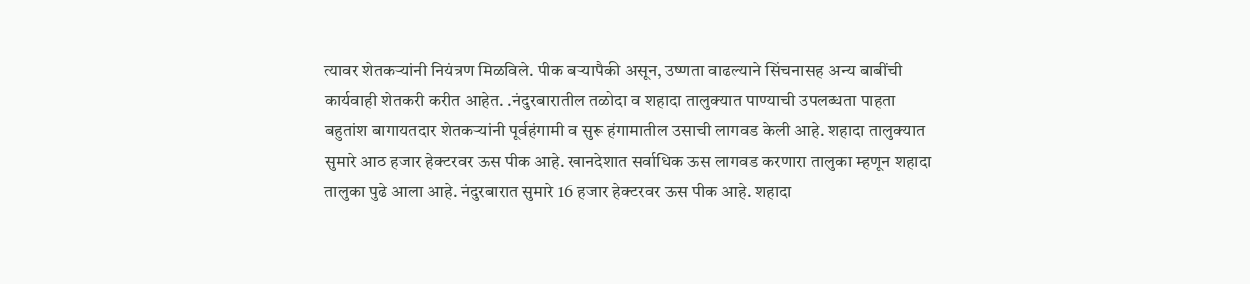त्यावर शेतकऱ्यांनी नियंत्रण मिळविले. पीक बऱ्यापैकी असून, उष्णता वाढल्याने सिंचनासह अन्य बाबींची कार्यवाही शेतकरी करीत आहेत. .नंदुरबारातील तळोदा व शहादा तालुक्यात पाण्याची उपलब्धता पाहता बहुतांश बागायतदार शेतकऱ्यांनी पूर्वहंगामी व सुरू हंगामातील उसाची लागवड केली आहे. शहादा तालुक्यात सुमारे आठ हजार हेक्टरवर ऊस पीक आहे. खानदेशात सर्वाधिक ऊस लागवड करणारा तालुका म्हणून शहादा तालुका पुढे आला आहे. नंदुरबारात सुमारे 16 हजार हेक्टरवर ऊस पीक आहे. शहादा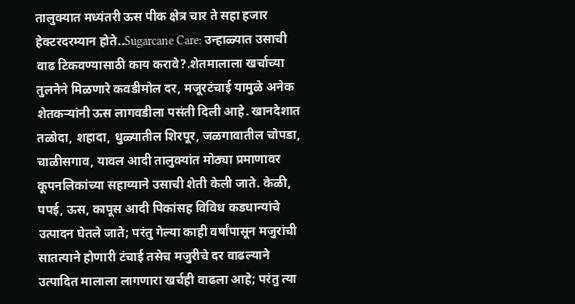तालुक्यात मध्यंतरी ऊस पीक क्षेत्र चार ते सहा हजार हेक्टरदरम्यान होते..Sugarcane Care: उन्हाळ्यात उसाची वाढ टिकवण्यासाठी काय करावे?.शेतमालाला खर्चाच्या तुलनेने मिळणारे कवडीमोल दर, मजूरटंचाई यामुळे अनेक शेतकऱ्यांनी ऊस लागवडीला पसंती दिली आहे. खानदेशात तळोदा, शहादा, धुळ्यातील शिरपूर, जळगावातील चोपडा, चाळीसगाव, यावल आदी तालुक्यांत मोठ्या प्रमाणावर कूपनलिकांच्या सहाय्याने उसाची शेती केली जाते. केळी, पपई, ऊस, कापूस आदी पिकांसह विविध कडधान्यांचे उत्पादन घेतले जाते; परंतु गेल्या काही वर्षांपासून मजुरांची सातत्याने होणारी टंचाई तसेच मजुरीचे दर वाढल्याने उत्पादित मालाला लागणारा खर्चही वाढला आहे; परंतु त्या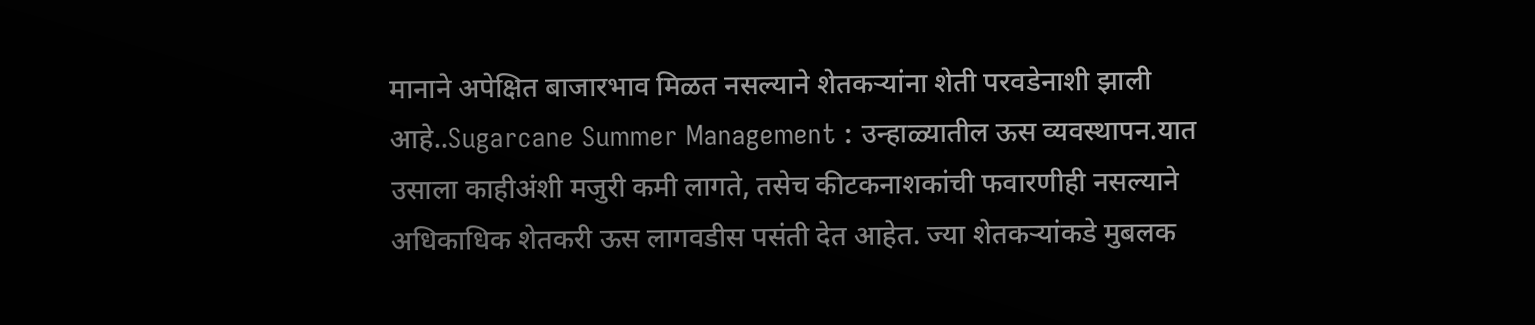मानाने अपेक्षित बाजारभाव मिळत नसल्याने शेतकऱ्यांना शेती परवडेनाशी झाली आहे..Sugarcane Summer Management : उन्हाळ्यातील ऊस व्यवस्थापन.यात उसाला काहीअंशी मजुरी कमी लागते, तसेच कीटकनाशकांची फवारणीही नसल्याने अधिकाधिक शेतकरी ऊस लागवडीस पसंती देत आहेत. ज्या शेतकऱ्यांकडे मुबलक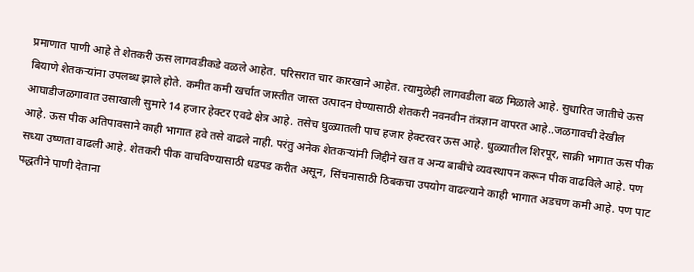प्रमाणात पाणी आहे ते शेतकरी ऊस लागवडीकडे वळले आहेत. परिसरात चार कारखाने आहेत. त्यामुळेही लागवडीला बळ मिळाले आहे. सुधारित जातीचे ऊस बियाणे शेतकऱ्यांना उपलब्ध झाले होते. कमीत कमी खर्चात जास्तीत जास्त उत्पादन घेण्यासाठी शेतकरी नवनवीन तंत्रज्ञान वापरत आहे..जळगावची देखील आघाडीजळगावात उसाखाली सुमारे 14 हजार हेक्टर एवढे क्षेत्र आहे. तसेच धुळ्यातली पाच हजार हेक्टरवर ऊस आहे. धुळ्यातील शिरपूर, साक्री भागात ऊस पीक आहे. ऊस पीक अतिपावसाने काही भागात हवे तसे वाढले नाही. परंतु अनेक शेतकऱ्यांनी जिद्दीने खत व अन्य बाबींचे व्यवस्थापन करून पीक वाढविले आहे. पण सध्या उष्णता वाढली आहे. शेतकरी पीक वाचविण्यासाठी धडपड करीत असून, सिंचनासाठी ठिबकचा उपयोग वाढल्याने काही भागात अडचण कमी आहे. पण पाट पद्धतीने पाणी देताना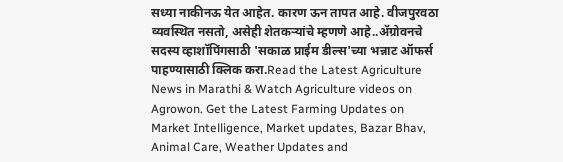सध्या नाकीनऊ येत आहेत. कारण ऊन तापत आहे. वीजपुरवठा व्यवस्थित नसतो, असेही शेतकऱ्यांचे म्हणणे आहे..ॲग्रोवनचे सदस्य व्हाशॉपिंगसाठी 'सकाळ प्राईम डील्स'च्या भन्नाट ऑफर्स पाहण्यासाठी क्लिक करा.Read the Latest Agriculture News in Marathi & Watch Agriculture videos on Agrowon. Get the Latest Farming Updates on Market Intelligence, Market updates, Bazar Bhav, Animal Care, Weather Updates and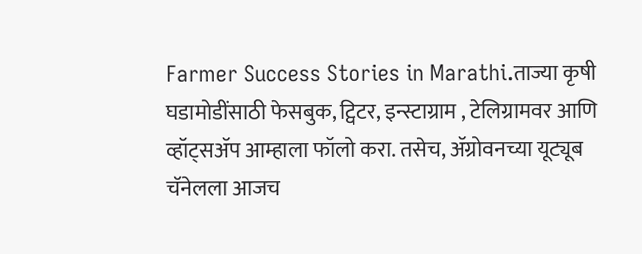Farmer Success Stories in Marathi.ताज्या कृषी घडामोडींसाठी फेसबुक, ट्विटर, इन्स्टाग्राम , टेलिग्रामवर आणि व्हॉट्सॲप आम्हाला फॉलो करा. तसेच, ॲग्रोवनच्या यूट्यूब चॅनेलला आजच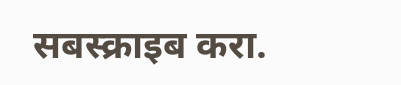सबस्क्राइब करा.